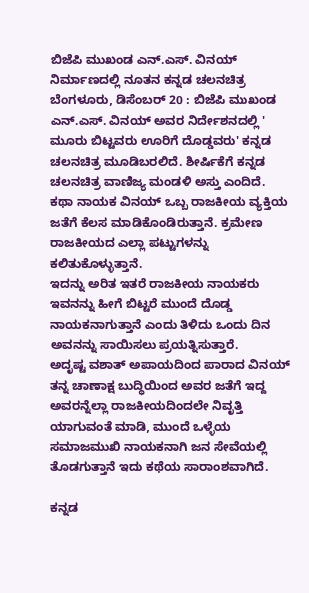ಬಿಜೆಪಿ ಮುಖಂಡ ಎನ್.ಎಸ್. ವಿನಯ್ ನಿರ್ಮಾಣದಲ್ಲಿ ನೂತನ ಕನ್ನಡ ಚಲನಚಿತ್ರ
ಬೆಂಗಳೂರು, ಡಿಸೆಂಬರ್ 20 : ಬಿಜೆಪಿ ಮುಖಂಡ ಎನ್.ಎಸ್. ವಿನಯ್ ಅವರ ನಿರ್ದೇಶನದಲ್ಲಿ ' ಮೂರು ಬಿಟ್ಟವರು ಊರಿಗೆ ದೊಡ್ಡವರು' ಕನ್ನಡ ಚಲನಚಿತ್ರ ಮೂಡಿಬರಲಿದೆ. ಶೀರ್ಷಿಕೆಗೆ ಕನ್ನಡ ಚಲನಚಿತ್ರ ವಾಣಿಜ್ಯ ಮಂಡಳಿ ಅಸ್ತು ಎಂದಿದೆ.
ಕಥಾ ನಾಯಕ ವಿನಯ್ ಒಬ್ಬ ರಾಜಕೀಯ ವ್ಯಕ್ತಿಯ ಜತೆಗೆ ಕೆಲಸ ಮಾಡಿಕೊಂಡಿರುತ್ತಾನೆ. ಕ್ರಮೇಣ ರಾಜಕೀಯದ ಎಲ್ಲಾ ಪಟ್ಟುಗಳನ್ನು ಕಲಿತುಕೊಳ್ಳುತ್ತಾನೆ.
ಇದನ್ನು ಅರಿತ ಇತರೆ ರಾಜಕೀಯ ನಾಯಕರು ಇವನನ್ನು ಹೀಗೆ ಬಿಟ್ಟರೆ ಮುಂದೆ ದೊಡ್ಡ ನಾಯಕನಾಗುತ್ತಾನೆ ಎಂದು ತಿಳಿದು ಒಂದು ದಿನ ಅವನನ್ನು ಸಾಯಿಸಲು ಪ್ರಯತ್ನಿಸುತ್ತಾರೆ.
ಅದೃಷ್ಟ ವಶಾತ್ ಅಪಾಯದಿಂದ ಪಾರಾದ ವಿನಯ್ ತನ್ನ ಚಾಣಾಕ್ಷ ಬುದ್ಧಿಯಿಂದ ಅವರ ಜತೆಗೆ ಇದ್ದ ಅವರನ್ನೆಲ್ಲಾ ರಾಜಕೀಯದಿಂದಲೇ ನಿವೃತ್ತಿ ಯಾಗುವಂತೆ ಮಾಡಿ, ಮುಂದೆ ಒಳ್ಳೆಯ ಸಮಾಜಮುಖಿ ನಾಯಕನಾಗಿ ಜನ ಸೇವೆಯಲ್ಲಿ ತೊಡಗುತ್ತಾನೆ ಇದು ಕಥೆಯ ಸಾರಾಂಶವಾಗಿದೆ.

ಕನ್ನಡ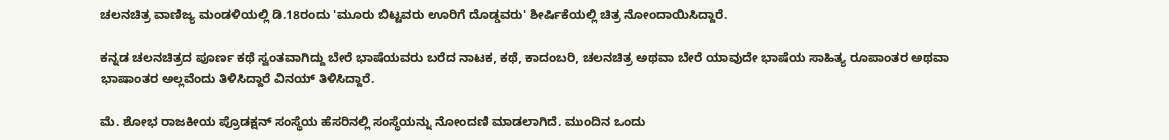ಚಲನಚಿತ್ರ ವಾಣಿಜ್ಯ ಮಂಡಳಿಯಲ್ಲಿ ಡಿ.18ರಂದು 'ಮೂರು ಬಿಟ್ಟವರು ಊರಿಗೆ ದೊಡ್ಡವರು' ಶೀರ್ಷಿಕೆಯಲ್ಲಿ ಚಿತ್ರ ನೋಂದಾಯಿಸಿದ್ದಾರೆ.

ಕನ್ನಡ ಚಲನಚಿತ್ರದ ಪೂರ್ಣ ಕಥೆ ಸ್ವಂತವಾಗಿದ್ದು ಬೇರೆ ಭಾಷೆಯವರು ಬರೆದ ನಾಟಕ, ಕಥೆ, ಕಾದಂಬರಿ, ಚಲನಚಿತ್ರ ಅಥವಾ ಬೇರೆ ಯಾವುದೇ ಭಾಷೆಯ ಸಾಹಿತ್ಯ ರೂಪಾಂತರ ಅಥವಾ ಭಾಷಾಂತರ ಅಲ್ಲವೆಂದು ತಿಳಿಸಿದ್ದಾರೆ ವಿನಯ್ ತಿಳಿಸಿದ್ದಾರೆ.

ಮೆ. ಶೋಭ ರಾಜಕೀಯ ಪ್ರೊಡಕ್ಷನ್ ಸಂಸ್ಥೆಯ ಹೆಸರಿನಲ್ಲಿ ಸಂಸ್ಥೆಯನ್ನು ನೋಂದಣಿ ಮಾಡಲಾಗಿದೆ. ಮುಂದಿನ ಒಂದು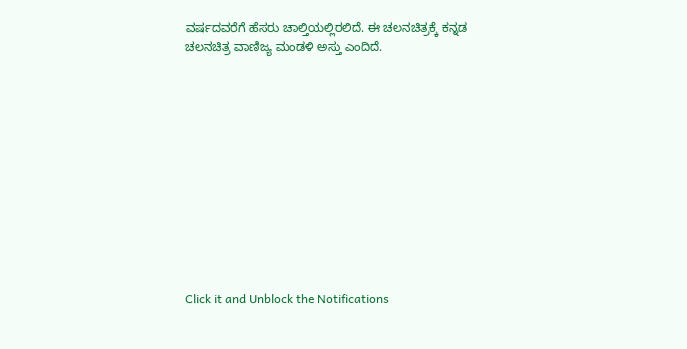ವರ್ಷದವರೆಗೆ ಹೆಸರು ಚಾಲ್ತಿಯಲ್ಲಿರಲಿದೆ. ಈ ಚಲನಚಿತ್ರಕ್ಕೆ ಕನ್ನಡ ಚಲನಚಿತ್ರ ವಾಣಿಜ್ಯ ಮಂಡಳಿ ಅಸ್ತು ಎಂದಿದೆ.












Click it and Unblock the Notifications